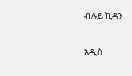ብሉይ ኪዳን

አዲስ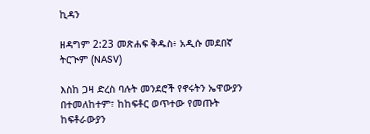ኪዳን

ዘዳግም 2:23 መጽሐፍ ቅዱስ፥ አዲሱ መደበኛ ትርጒም (NASV)

እስከ ጋዛ ድረስ ባሉት መንደሮች የኖሩትን ኤዋውያን በተመለከተም፣ ከከፍቶር ወጥተው የመጡት ከፍቶራውያን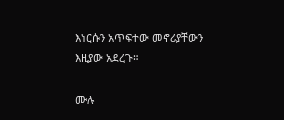እነርሱን አጥፍተው መኖሪያቸውን እዚያው አደረጉ።

ሙሉ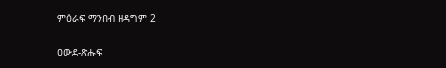ምዕራፍ ማንበብ ዘዳግም 2

ዐውደ-ጽሑፍ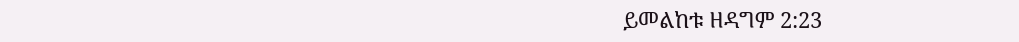ይመልከቱ ዘዳግም 2:23